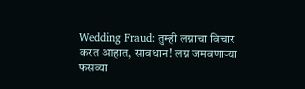Wedding Fraud: तुम्ही लग्नाचा विचार करत आहात, सावधान! लग्न जमवणाऱ्या फसव्या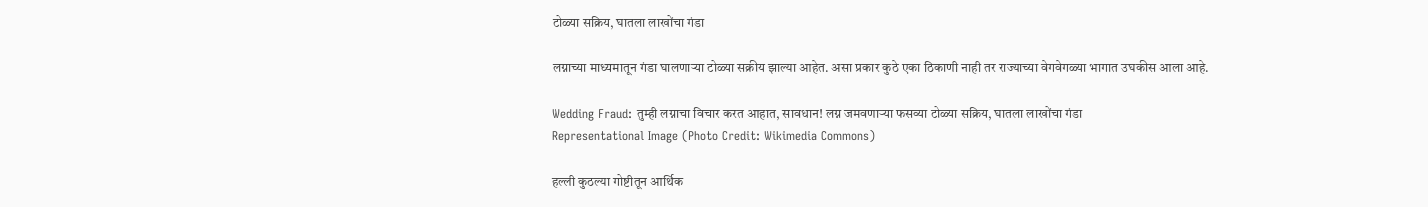टोळ्या सक्रिय, घातला लाखोंचा गंडा

लग्नाच्या माध्यमातून गंडा घालणाऱ्या टोळ्या सक्रीय झाल्या आहेत. असा प्रकार कुठे एका ठिकाणी नाही तर राज्याच्या वेगवेगळ्या भागात उघकीस आला आहे.

Wedding Fraud: तुम्ही लग्नाचा विचार करत आहात, सावधान! लग्न जमवणाऱ्या फसव्या टोळ्या सक्रिय, घातला लाखोंचा गंडा
Representational Image (Photo Credit: Wikimedia Commons)

हल्ली कुठल्या गोष्टीतून आर्थिक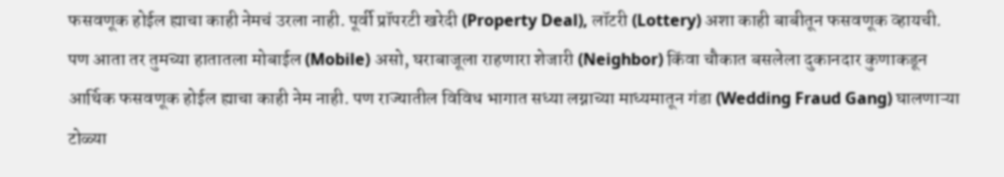फसवणूक होईल ह्याचा काही नेमचं उरला नाही. पूर्वी प्रॉपरटी खरेदी (Property Deal), लॉटरी (Lottery) अशा काही बाबीतून फसवणूक व्हायची. पण आता तर तुमच्या हातातला मोबाईल (Mobile) असो, घराबाजूला राहणारा शेजारी (Neighbor) किंवा चौकात बसलेला दुकानदार कुणाकडून आर्थिक फसवणूक होईल ह्याचा काही नेम नाही. पण राज्यातील विविध भागात सध्या लग्नाच्या माध्यमातून गंडा (Wedding Fraud Gang) घालणाऱ्या टोळ्या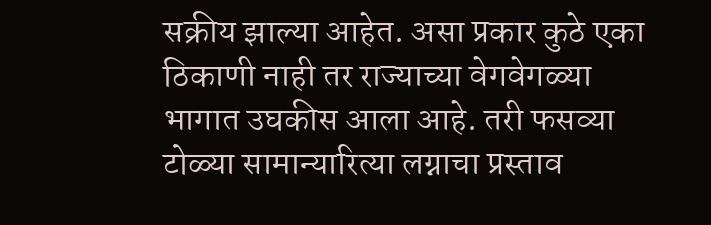सक्रीय झाल्या आहेत. असा प्रकार कुठे एका ठिकाणी नाही तर राज्याच्या वेगवेगळ्या भागात उघकीस आला आहे. तरी फसव्या टोळ्या सामान्यारित्या लग्नाचा प्रस्ताव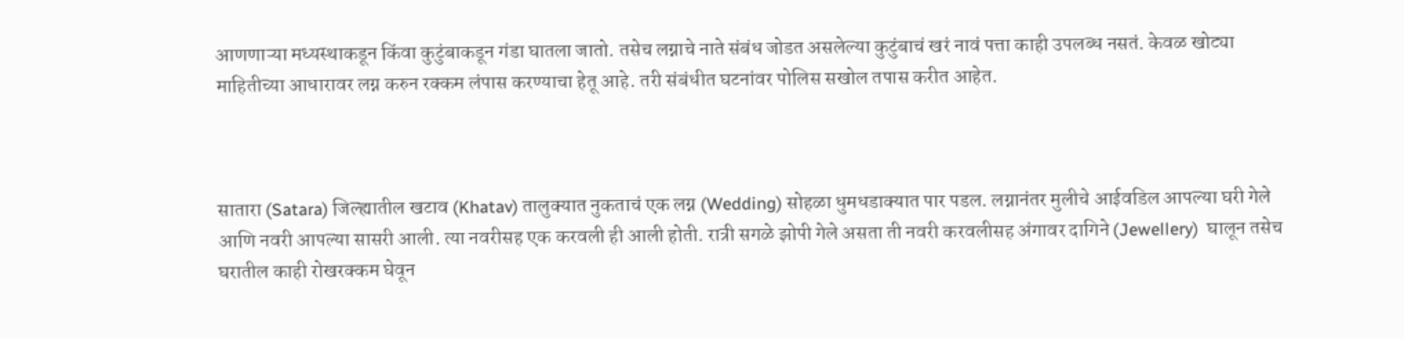आणणाऱ्या मध्यस्थाकडून किंवा कुटुंबाकडून गंडा घातला जातो. तसेच लग्नाचे नाते संबंध जोडत असलेल्या कुटुंबाचं खरं नावं पत्ता काही उपलब्ध नसतं. केवळ खोट्या माहितीच्या आधारावर लग्न करुन रक्कम लंपास करण्याचा हेतू आहे. तरी संबंधीत घटनांवर पोलिस सखोल तपास करीत आहेत.



सातारा (Satara) जिल्ह्यातील खटाव (Khatav) तालुक्यात नुकताचं एक लग्न (Wedding) सोहळा धुमधडाक्यात पार पडल. लग्नानंतर मुलीचे आईवडिल आपल्या घरी गेले आणि नवरी आपल्या सासरी आली. त्या नवरीसह एक करवली ही आली होती. रात्री सगळे झोपी गेले असता ती नवरी करवलीसह अंगावर दागिने (Jewellery)  घालून तसेच घरातील काही रोखरक्कम घेवून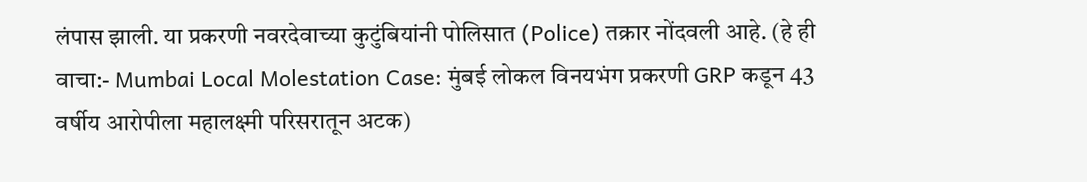लंपास झाली. या प्रकरणी नवरदेवाच्या कुटुंबियांनी पोलिसात (Police) तक्रार नोंदवली आहे. (हे ही वाचा:- Mumbai Local Molestation Case: मुंबई लोकल विनयभंग प्रकरणी GRP कडून 43 वर्षीय आरोपीला महालक्ष्मी परिसरातून अटक)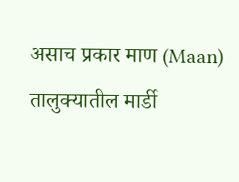असाच प्रकार माण (Maan) तालुक्यातील मार्डी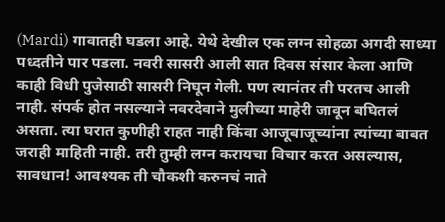(Mardi) गावातही घडला आहे. येथे देखील एक लग्न सोहळा अगदी साध्या पध्दतीने पार पडला. नवरी सासरी आली सात दिवस संसार केला आणि काही विधी पुजेसाठी सासरी निघून गेली. पण त्यानंतर ती परतच आली नाही. संपर्क होत नसल्याने नवरदेवाने मुलीच्या माहेरी जावून बघितलं असता. त्या घरात कुणीही राहत नाही किंवा आजूबाजूच्यांना त्यांच्या बाबत जराही माहिती नाही. तरी तुम्ही लग्न करायचा विचार करत असल्यास, सावधान! आवश्यक ती चौकशी करुनचं नाते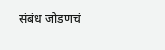संबंध जोडणचं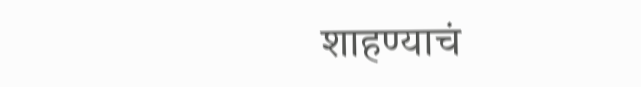शाहण्याचं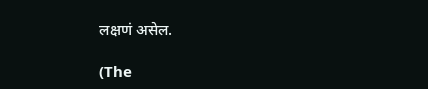लक्षणं असेल.

(The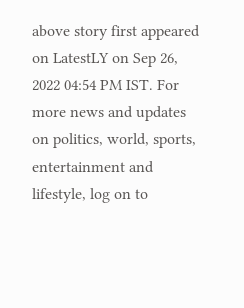above story first appeared on LatestLY on Sep 26, 2022 04:54 PM IST. For more news and updates on politics, world, sports, entertainment and lifestyle, log on to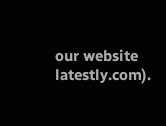our website latestly.com).